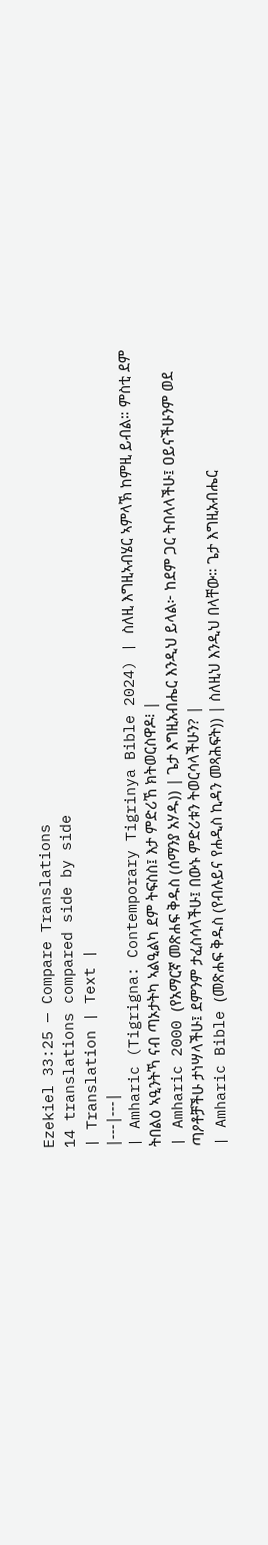Ezekiel 33:25 — Compare Translations
14 translations compared side by side
| Translation | Text |
|---|---|
| Amharic (Tigrigna: Contemporary Tigrinya Bible 2024) | ስለዚ እግዚኣብሄር ኣምላኽ ከምዚ ይብል። ምስቲ ደም ትበልዕ ኣዒንትኻ ናብ ጣኦታትካ ኣልዒልካ ደም ትፍስስ፤ እታ ምድሪኸ ክትወርስዋዶ፧ |
| Amharic 2000 (የአማርኛ መጽሐፍ ቅዱስ (ሰማንያ አሃዱ)) | ጌታ እግዚአብሔር እንዲህ ይላል፦ ከደም ጋር ትበላላችሁ፤ ዐይናችሁንም ወደ ጣዖቶቻችሁ ታነሣላችሁ፤ ደምንም ታፈስሳላችሁ፤ በውኑ ምድሪቱን ትወርሳላችሁን? |
| Amharic Bible (መጽሐፍ ቅዱስ (የብሉይና የሐዲስ ኪዳን መጻሕፍት)) | ስለዚህ እንዲህ በላቸው። ጌታ እግዚአብሔር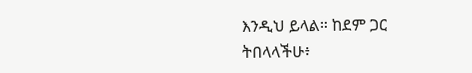እንዲህ ይላል። ከደም ጋር ትበላላችሁ፥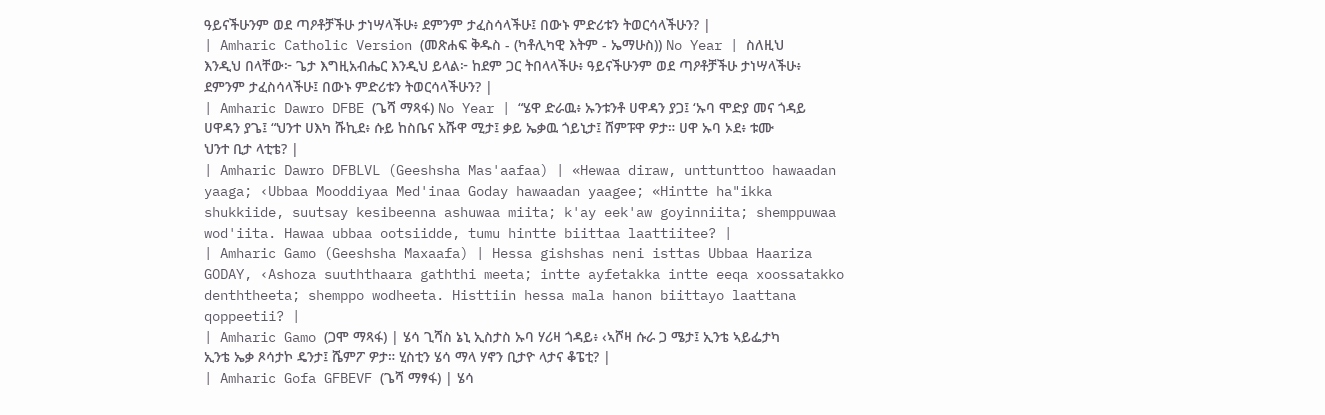ዓይናችሁንም ወደ ጣዖቶቻችሁ ታነሣላችሁ፥ ደምንም ታፈስሳላችሁ፤ በውኑ ምድሪቱን ትወርሳላችሁን? |
| Amharic Catholic Version (መጽሐፍ ቅዱስ - (ካቶሊካዊ እትም - ኤማሁስ)) No Year | ስለዚህ እንዲህ በላቸው፦ ጌታ እግዚአብሔር እንዲህ ይላል፦ ከደም ጋር ትበላላችሁ፥ ዓይናችሁንም ወደ ጣዖቶቻችሁ ታነሣላችሁ፥ ደምንም ታፈስሳላችሁ፤ በውኑ ምድሪቱን ትወርሳላችሁን? |
| Amharic Dawro DFBE (ጌሻ ማጻፋ) No Year | “ሄዋ ድራዉ፥ ኡንቱንቶ ሀዋዳን ያጋ፤ ‘ኡባ ሞድያ መና ጎዳይ ሀዋዳን ያጌ፤ “ህንተ ሀእካ ሹኪደ፥ ሱይ ከስቤና አሹዋ ሚታ፤ ቃይ ኤቃዉ ጎይኒታ፤ ሸምፑዋ ዎታ። ሀዋ ኡባ ኦደ፥ ቱሙ ህንተ ቢታ ላቲቴ? |
| Amharic Dawro DFBLVL (Geeshsha Mas'aafaa) | «Hewaa diraw, unttunttoo hawaadan yaaga; ‹Ubbaa Mooddiyaa Med'inaa Goday hawaadan yaagee; «Hintte ha"ikka shukkiide, suutsay kesibeenna ashuwaa miita; k'ay eek'aw goyinniita; shemppuwaa wod'iita. Hawaa ubbaa ootsiidde, tumu hintte biittaa laattiitee? |
| Amharic Gamo (Geeshsha Maxaafa) | Hessa gishshas neni isttas Ubbaa Haariza GODAY, ‹Ashoza suuththaara gaththi meeta; intte ayfetakka intte eeqa xoossatakko denththeeta; shemppo wodheeta. Histtiin hessa mala hanon biittayo laattana qoppeetii? |
| Amharic Gamo (ጋሞ ማጻፋ) | ሄሳ ጊሻስ ኔኒ ኢስታስ ኡባ ሃሪዛ ጎዳይ፥ ‹ኣሾዛ ሱራ ጋ ሜታ፤ ኢንቴ ኣይፌታካ ኢንቴ ኤቃ ጾሳታኮ ዴንታ፤ ሼምፖ ዎታ። ሂስቲን ሄሳ ማላ ሃኖን ቢታዮ ላታና ቆፔቲ? |
| Amharic Gofa GFBEVF (ጌሻ ማፃፋ) | ሄሳ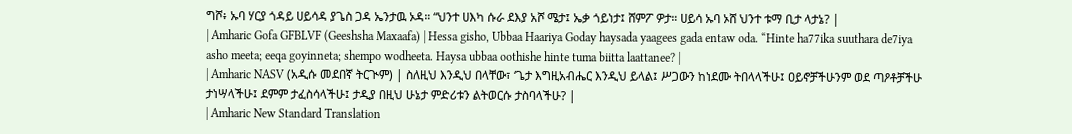ግሾ፥ ኡባ ሃርያ ጎዳይ ሀይሳዳ ያጌስ ጋዳ ኤንታዉ ኦዳ። “ህንተ ሀእካ ሱራ ደእያ አሾ ሜታ፤ ኤቃ ጎይነታ፤ ሸምፖ ዎታ። ሀይሳ ኡባ ኦሸ ህንተ ቱማ ቢታ ላታኔ? |
| Amharic Gofa GFBLVF (Geeshsha Maxaafa) | Hessa gisho, Ubbaa Haariya Goday haysada yaagees gada entaw oda. “Hinte ha77ika suuthara de7iya asho meeta; eeqa goyinneta; shempo wodheeta. Haysa ubbaa oothishe hinte tuma biitta laattanee? |
| Amharic NASV (አዲሱ መደበኛ ትርጒም) | ስለዚህ እንዲህ በላቸው፣ ‘ጌታ እግዚአብሔር እንዲህ ይላል፤ ሥጋውን ከነደሙ ትበላላችሁ፤ ዐይኖቻችሁንም ወደ ጣዖቶቻችሁ ታነሣላችሁ፤ ደምም ታፈስሳላችሁ፤ ታዲያ በዚህ ሁኔታ ምድሪቱን ልትወርሱ ታስባላችሁ? |
| Amharic New Standard Translation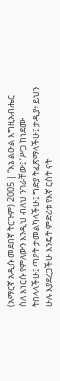(አማርኛ አዲሱ መደበኛ ትርጉም) 2005 | “እኔ ልዑል እግዚአብሔር ስለ እነርሱ የምለውን እንዲህ ብለህ ንገራቸው፤ ‘ሥጋ ከነደሙ ትበላላችሁ፤ ጣዖት ታመልካላችሁ፤ ግድያ ትፈጽማላችሁ፤ ታዲያ፥ ይህን ሁሉ እያደረጋችሁ እንዴት ምድሪቱ የእኛ ርስት ናት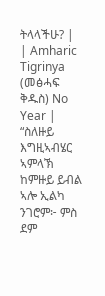ትላላችሁ? |
| Amharic Tigrinya (መፅሓፍ ቅዱስ) No Year | “ስለዙይ እግዚኣብሄር ኣምላኽ ከምዙይ ይብል ኣሎ ኢልካ ንገሮም፦ ምስ ደም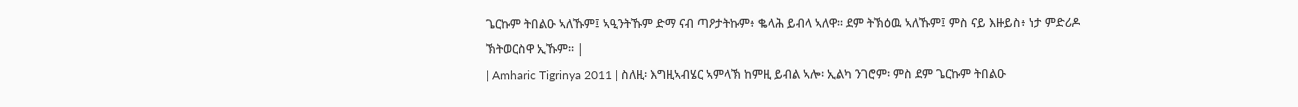ጌርኩም ትበልዑ ኣለኹም፤ ኣዒንትኹም ድማ ናብ ጣዖታትኩም፥ ቈላሕ ይብላ ኣለዋ። ደም ትኽዕዉ ኣለኹም፤ ምስ ናይ እዙይስ፥ ነታ ምድሪዶ ኽትወርስዋ ኢኹም። |
| Amharic Tigrinya 2011 | ስለዚ፡ እግዚኣብሄር ኣምላኽ ከምዚ ይብል ኣሎ፡ ኢልካ ንገሮም፡ ምስ ደም ጌርኩም ትበልዑ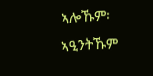ኣሎኹም፡ ኣዒንትኹም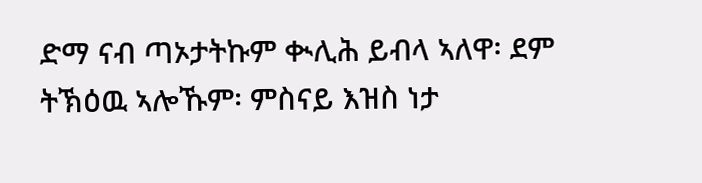ድማ ናብ ጣኦታትኩም ቊሊሕ ይብላ ኣለዋ፡ ደም ትኽዕዉ ኣሎኹም፡ ምስናይ እዝስ ነታ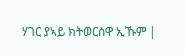ሃገር ያኣይ ክትወርስዋ ኢኹም |